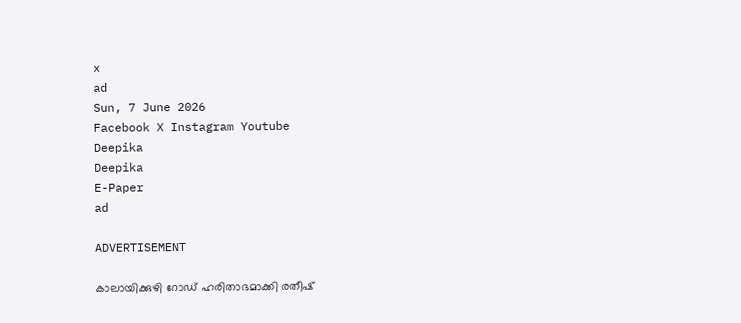x
ad
Sun, 7 June 2026
Facebook X Instagram Youtube
Deepika
Deepika
E-Paper
ad

ADVERTISEMENT

കാലായിക്കുഴി റോഡ് ഹരിതാഭമാക്കി രതീഷ്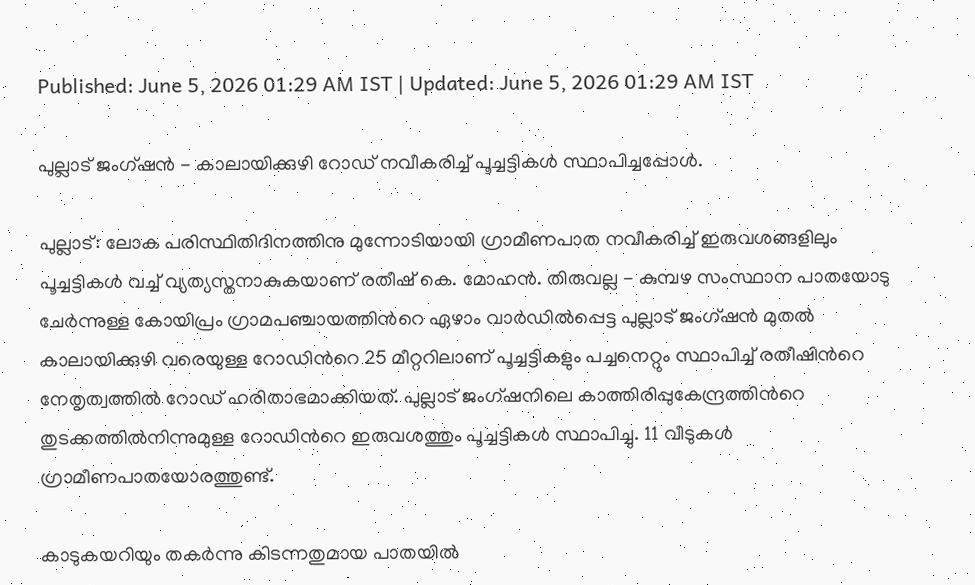Published: June 5, 2026 01:29 AM IST | Updated: June 5, 2026 01:29 AM IST

പുല്ലാട് ജംഗ്ഷന്‍ - കാലായിക്കുഴി റോഡ് നവീകരിച്ച് പൂച്ചട്ടികൾ സ്ഥാപിച്ചപ്പോൾ.

പുല്ലാട്: ലോക പരിസ്ഥിതിദിനത്തിനു മുന്നോടിയായി ഗ്രാമീണപാത നവീകരിച്ച് ഇരുവശങ്ങളിലും പൂച്ചട്ടികള്‍ വച്ച് വ്യത്യസ്തനാകുകയാണ് രതീഷ് കെ. മോഹന്‍. തിരുവല്ല - കുമ്പഴ സംസ്ഥാന പാതയോടു ചേര്‍ന്നുള്ള കോയിപ്രം ഗ്രാമപഞ്ചായത്തിന്‍റെ ഏഴാം വാര്‍ഡില്‍പ്പെട്ട പുല്ലാട് ജംഗ്ഷന്‍ മുതല്‍ കാലായിക്കുഴി വരെയുള്ള റോഡിന്‍റെ 25 മീറ്ററിലാണ് പൂച്ചട്ടികളും പച്ചനെറ്റും സ്ഥാപിച്ച് രതീഷിന്‍റെ നേതൃത്വത്തിൽ റോഡ് ഹരിതാഭമാക്കിയത്. പുല്ലാട് ജംഗ്ഷനിലെ കാത്തിരിപ്പുകേന്ദ്രത്തിന്‍റെ തുടക്കത്തില്‍നിന്നുമുള്ള റോഡിന്‍റെ ഇരുവശത്തും പൂച്ചട്ടികള്‍ സ്ഥാപിച്ചു. 11 വീടുകൾ ഗ്രാമീണപാതയോരത്തുണ്ട്.

കാടുകയറിയും തകർന്നു കിടന്നതുമായ പാതയിൽ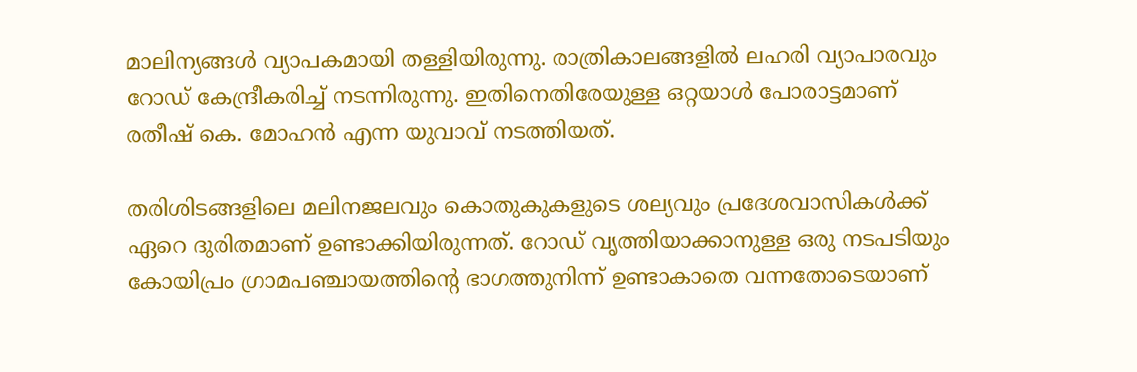മാലിന്യങ്ങൾ വ്യാപകമായി തള്ളിയിരുന്നു. രാത്രികാലങ്ങളില്‍ ലഹരി വ്യാപാരവും റോഡ് കേന്ദ്രീകരിച്ച് നടന്നിരുന്നു. ഇതിനെതിരേയുള്ള ഒറ്റയാള്‍ പോരാട്ടമാണ് രതീഷ് കെ. മോഹന്‍ എന്ന യുവാവ് നടത്തിയത്.

തരിശിടങ്ങളിലെ മലിനജലവും കൊതുകുകളുടെ ശല്യവും പ്രദേശവാസികൾക്ക് ഏറെ ദുരിതമാണ് ഉണ്ടാക്കിയിരുന്നത്. റോഡ് വൃത്തിയാക്കാനുള്ള ഒരു നടപടിയും കോയിപ്രം ഗ്രാമപഞ്ചായത്തിന്‍റെ ഭാഗത്തുനിന്ന് ഉണ്ടാകാതെ വന്നതോടെയാണ്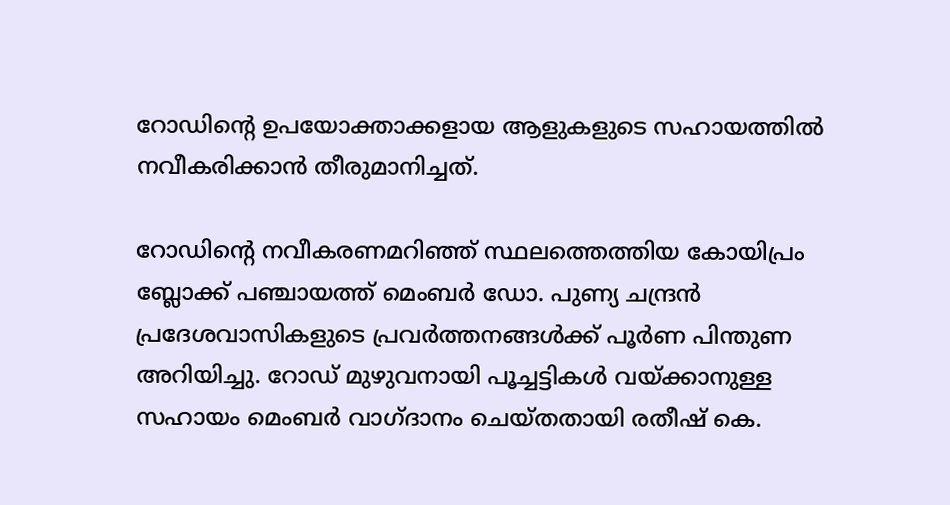റോഡിന്‍റെ ഉപയോക്താക്കളായ ആളുകളുടെ സഹായത്തിൽ നവീകരിക്കാന്‍ തീരുമാനിച്ചത്.

റോഡിന്‍റെ നവീകരണമറിഞ്ഞ് സ്ഥലത്തെത്തിയ കോയിപ്രം ബ്ലോക്ക് പഞ്ചായത്ത് മെംബര്‍ ഡോ. പുണ്യ ചന്ദ്രന്‍ പ്രദേശവാസികളുടെ പ്രവർത്തനങ്ങൾക്ക് പൂർണ പിന്തുണ അറിയിച്ചു. റോഡ് മുഴുവനായി പൂച്ചട്ടികള്‍ വയ്ക്കാനുള്ള സഹായം മെംബർ വാഗ്ദാനം ചെയ്തതായി രതീഷ് കെ.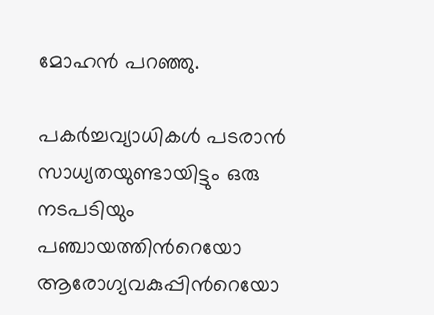മോഹന്‍ പറഞ്ഞു.

പകര്‍ച്ചവ്യാധികള്‍ പടരാന്‍ സാധ്യതയുണ്ടായിട്ടും ഒരു നടപടിയും പഞ്ചായത്തിന്‍റെയോ ആരോഗ്യവകുപ്പിന്‍റെയോ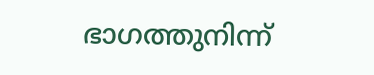ഭാഗത്തുനിന്ന്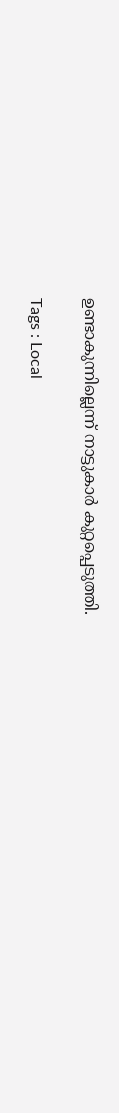ഉണ്ടാകുന്നില്ലെന്ന് നാട്ടുകാര്‍ കുറ്റപ്പെടുത്തി.

Tags : Local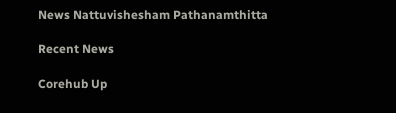News Nattuvishesham Pathanamthitta

Recent News

Corehub Up